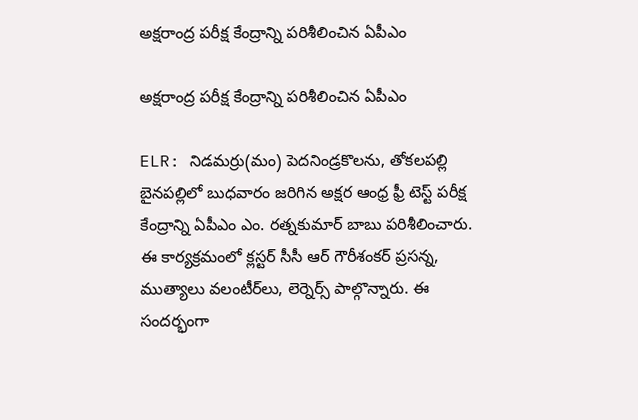అక్షరాంద్ర పరీక్ష కేంద్రాన్ని పరిశీలించిన ఏపీఎం

అక్షరాంద్ర పరీక్ష కేంద్రాన్ని పరిశీలించిన ఏపీఎం

ELR: నిడమర్రు(మం) పెదనిండ్రకొలను, తోకలపల్లి బైనపల్లిలో బుధవారం జరిగిన అక్షర ఆంధ్ర ఫ్రీ టెస్ట్ పరీక్ష కేంద్రాన్ని ఏపీఎం ఎం. రత్నకుమార్ బాబు పరిశీలించారు. ఈ కార్యక్రమంలో క్లస్టర్ సీసీ ఆర్ గౌరీశంకర్ ప్రసన్న, ముత్యాలు వలంటీర్‌లు, లెర్నెర్స్ పాల్గొన్నారు. ఈ సందర్భంగా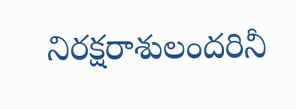నిరక్షరాశులందరినీ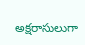అక్షరాసులుగా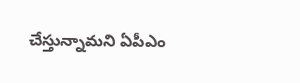చేస్తున్నామని ఏపీఎం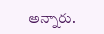అన్నారు.